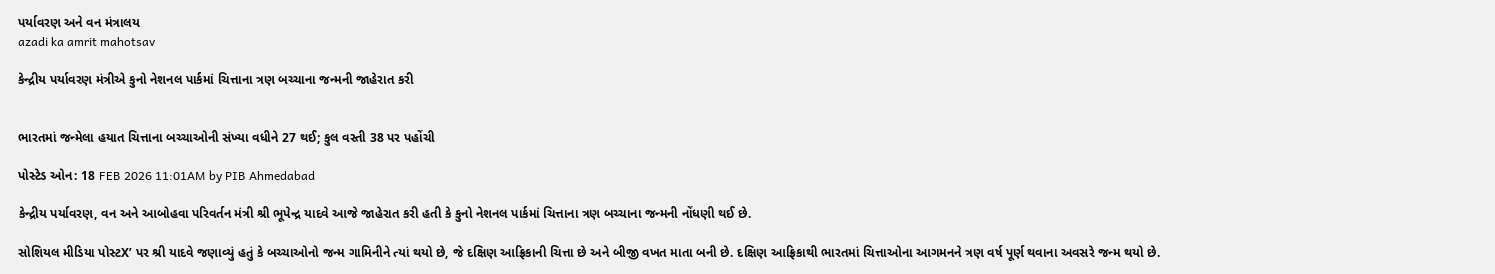પર્યાવરણ અને વન મંત્રાલય
azadi ka amrit mahotsav

કેન્દ્રીય પર્યાવરણ મંત્રીએ કુનો નેશનલ પાર્કમાં ચિત્તાના ત્રણ બચ્ચાના જન્મની જાહેરાત કરી


ભારતમાં જન્મેલા હયાત ચિત્તાના બચ્ચાઓની સંખ્યા વધીને 27 થઈ; કુલ વસ્તી 38 પર પહોંચી

પોસ્ટેડ ઓન: 18 FEB 2026 11:01AM by PIB Ahmedabad

કેન્દ્રીય પર્યાવરણ, વન અને આબોહવા પરિવર્તન મંત્રી શ્રી ભૂપેન્દ્ર યાદવે આજે જાહેરાત કરી હતી કે કુનો નેશનલ પાર્કમાં ચિત્તાના ત્રણ બચ્ચાના જન્મની નોંધણી થઈ છે.

સોશિયલ મીડિયા પોસ્ટX’ પર શ્રી યાદવે જણાવ્યું હતું કે બચ્ચાઓનો જન્મ ગામિનીને ત્યાં થયો છે, જે દક્ષિણ આફ્રિકાની ચિત્તા છે અને બીજી વખત માતા બની છે. દક્ષિણ આફ્રિકાથી ભારતમાં ચિત્તાઓના આગમનને ત્રણ વર્ષ પૂર્ણ થવાના અવસરે જન્મ થયો છે.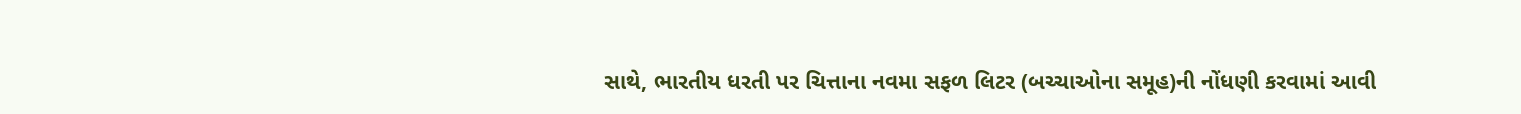સાથે, ભારતીય ધરતી પર ચિત્તાના નવમા સફળ લિટર (બચ્ચાઓના સમૂહ)ની નોંધણી કરવામાં આવી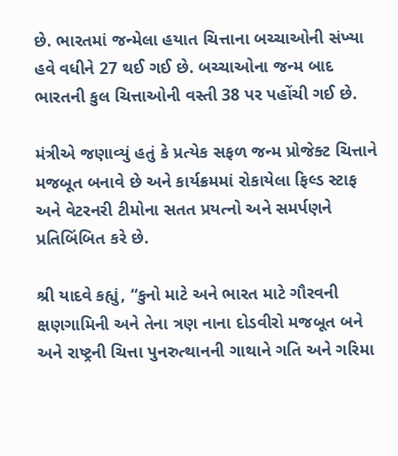છે. ભારતમાં જન્મેલા હયાત ચિત્તાના બચ્ચાઓની સંખ્યા હવે વધીને 27 થઈ ગઈ છે. બચ્ચાઓના જન્મ બાદ ભારતની કુલ ચિત્તાઓની વસ્તી 38 પર પહોંચી ગઈ છે.

મંત્રીએ જણાવ્યું હતું કે પ્રત્યેક સફળ જન્મ પ્રોજેક્ટ ચિત્તાને મજબૂત બનાવે છે અને કાર્યક્રમમાં રોકાયેલા ફિલ્ડ સ્ટાફ અને વેટરનરી ટીમોના સતત પ્રયત્નો અને સમર્પણને પ્રતિબિંબિત કરે છે.

શ્રી યાદવે કહ્યું, “કુનો માટે અને ભારત માટે ગૌરવની ક્ષણગામિની અને તેના ત્રણ નાના દોડવીરો મજબૂત બને અને રાષ્ટ્રની ચિત્તા પુનરુત્થાનની ગાથાને ગતિ અને ગરિમા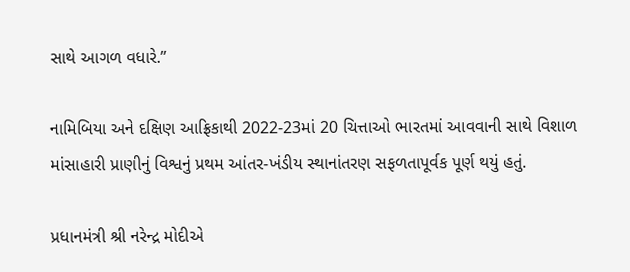સાથે આગળ વધારે.”

નામિબિયા અને દક્ષિણ આફ્રિકાથી 2022-23માં 20 ચિત્તાઓ ભારતમાં આવવાની સાથે વિશાળ માંસાહારી પ્રાણીનું વિશ્વનું પ્રથમ આંતર-ખંડીય સ્થાનાંતરણ સફળતાપૂર્વક પૂર્ણ થયું હતું.

પ્રધાનમંત્રી શ્રી નરેન્દ્ર મોદીએ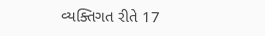વ્યક્તિગત રીતે 17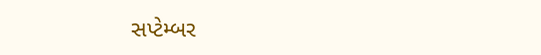સપ્ટેમ્બર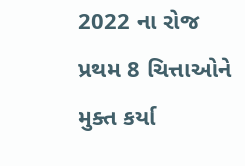2022 ના રોજ પ્રથમ 8 ચિત્તાઓને મુક્ત કર્યા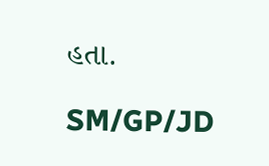હતા.

SM/GP/JD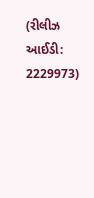(રીલીઝ આઈડી: 2229973)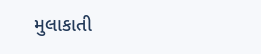મુલાકાતી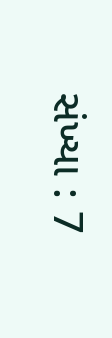સંખ્યા : 7